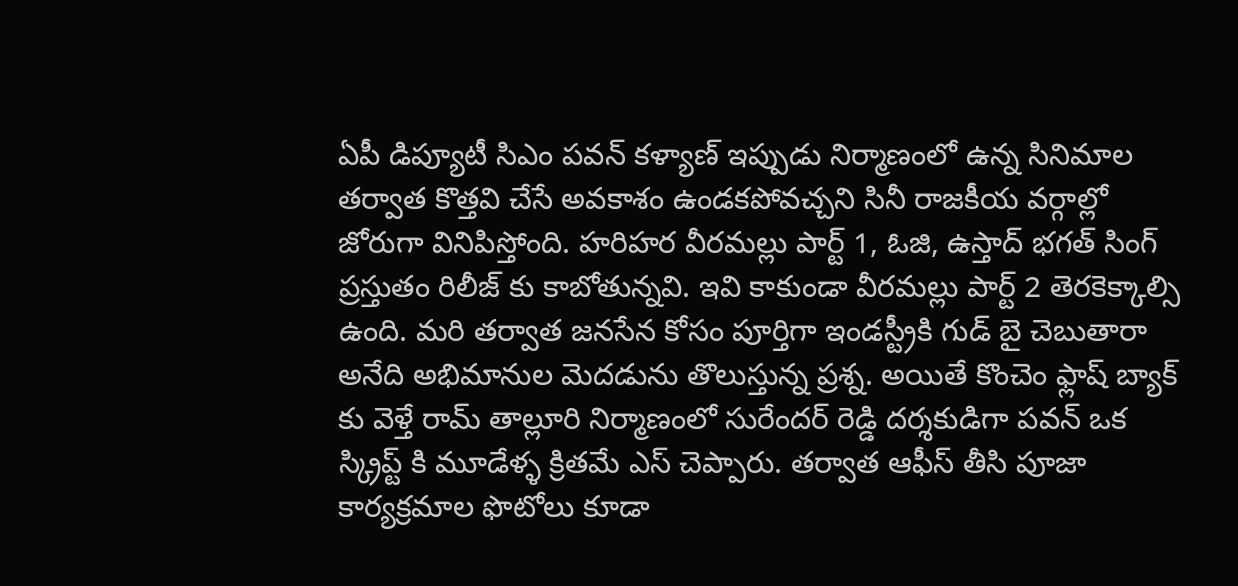ఏపీ డిప్యూటీ సిఎం పవన్ కళ్యాణ్ ఇప్పుడు నిర్మాణంలో ఉన్న సినిమాల తర్వాత కొత్తవి చేసే అవకాశం ఉండకపోవచ్చని సినీ రాజకీయ వర్గాల్లో జోరుగా వినిపిస్తోంది. హరిహర వీరమల్లు పార్ట్ 1, ఓజి, ఉస్తాద్ భగత్ సింగ్ ప్రస్తుతం రిలీజ్ కు కాబోతున్నవి. ఇవి కాకుండా వీరమల్లు పార్ట్ 2 తెరకెక్కాల్సి ఉంది. మరి తర్వాత జనసేన కోసం పూర్తిగా ఇండస్ట్రీకి గుడ్ బై చెబుతారా అనేది అభిమానుల మెదడును తొలుస్తున్న ప్రశ్న. అయితే కొంచెం ఫ్లాష్ బ్యాక్ కు వెళ్తే రామ్ తాల్లూరి నిర్మాణంలో సురేందర్ రెడ్డి దర్శకుడిగా పవన్ ఒక స్క్రిప్ట్ కి మూడేళ్ళ క్రితమే ఎస్ చెప్పారు. తర్వాత ఆఫీస్ తీసి పూజా కార్యక్రమాల ఫొటోలు కూడా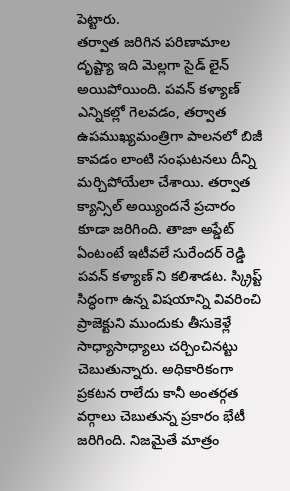పెట్టారు.
తర్వాత జరిగిన పరిణామాల దృష్ట్యా ఇది మెల్లగా సైడ్ లైన్ అయిపోయింది. పవన్ కళ్యాణ్ ఎన్నికల్లో గెలవడం, తర్వాత ఉపముఖ్యమంత్రిగా పాలనలో బిజీ కావడం లాంటి సంఘటనలు దీన్ని మర్చిపోయేలా చేశాయి. తర్వాత క్యాన్సిల్ అయ్యిందనే ప్రచారం కూడా జరిగింది. తాజా అప్డేట్ ఏంటంటే ఇటీవలే సురేందర్ రెడ్డి పవన్ కళ్యాణ్ ని కలిశాడట. స్క్రిప్ట్ సిద్ధంగా ఉన్న విషయాన్ని వివరించి ప్రాజెక్టుని ముందుకు తీసుకెళ్లే సాధ్యాసాధ్యాలు చర్చించినట్టు చెబుతున్నారు. అధికారికంగా ప్రకటన రాలేదు కానీ అంతర్గత వర్గాలు చెబుతున్న ప్రకారం భేటీ జరిగింది. నిజమైతే మాత్రం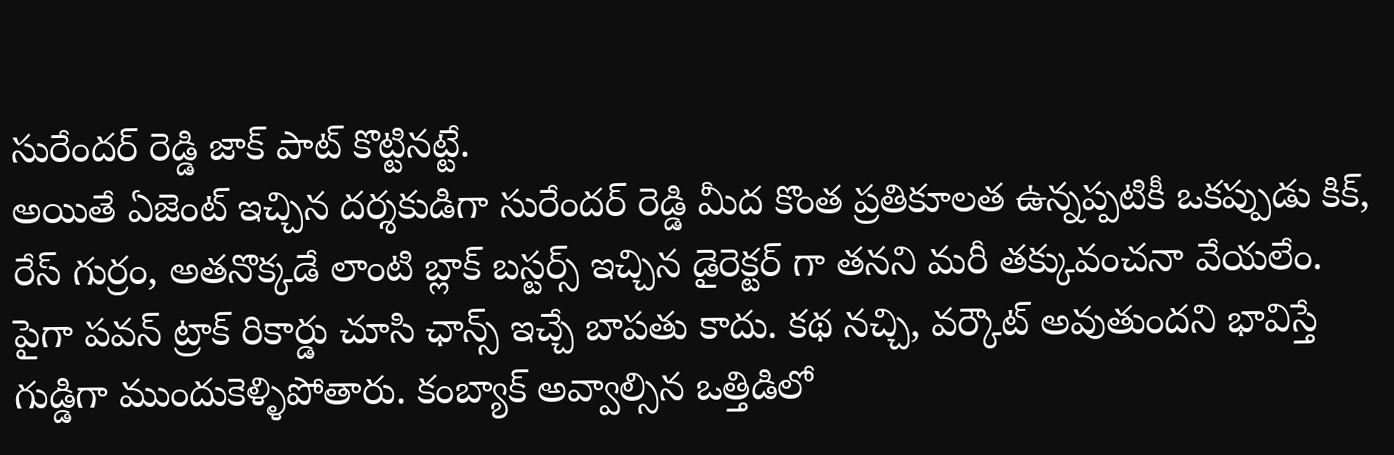సురేందర్ రెడ్డి జాక్ పాట్ కొట్టినట్టే.
అయితే ఏజెంట్ ఇచ్చిన దర్శకుడిగా సురేందర్ రెడ్డి మీద కొంత ప్రతికూలత ఉన్నప్పటికీ ఒకప్పుడు కిక్, రేస్ గుర్రం, అతనొక్కడే లాంటి బ్లాక్ బస్టర్స్ ఇచ్చిన డైరెక్టర్ గా తనని మరీ తక్కువంచనా వేయలేం. పైగా పవన్ ట్రాక్ రికార్డు చూసి ఛాన్స్ ఇచ్చే బాపతు కాదు. కథ నచ్చి, వర్కౌట్ అవుతుందని భావిస్తే గుడ్డిగా ముందుకెళ్ళిపోతారు. కంబ్యాక్ అవ్వాల్సిన ఒత్తిడిలో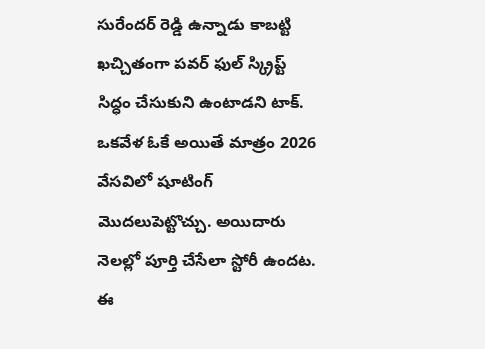సురేందర్ రెడ్డి ఉన్నాడు కాబట్టి ఖచ్చితంగా పవర్ ఫుల్ స్క్రిప్ట్ సిద్ధం చేసుకుని ఉంటాడని టాక్. ఒకవేళ ఓకే అయితే మాత్రం 2026 వేసవిలో షూటింగ్ మొదలుపెట్టొచ్చు. అయిదారు నెలల్లో పూర్తి చేసేలా స్టోరీ ఉందట. ఈ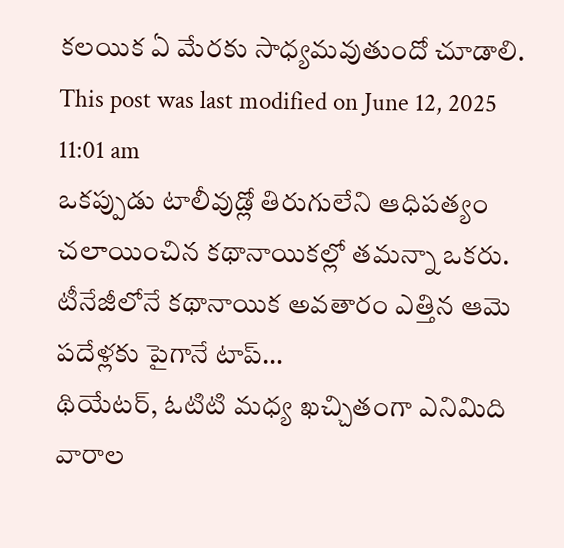కలయిక ఏ మేరకు సాధ్యమవుతుందో చూడాలి.
This post was last modified on June 12, 2025 11:01 am
ఒకప్పుడు టాలీవుడ్లో తిరుగులేని ఆధిపత్యం చలాయించిన కథానాయికల్లో తమన్నా ఒకరు. టీనేజీలోనే కథానాయిక అవతారం ఎత్తిన ఆమె పదేళ్లకు పైగానే టాప్…
థియేటర్, ఓటిటి మధ్య ఖచ్చితంగా ఎనిమిది వారాల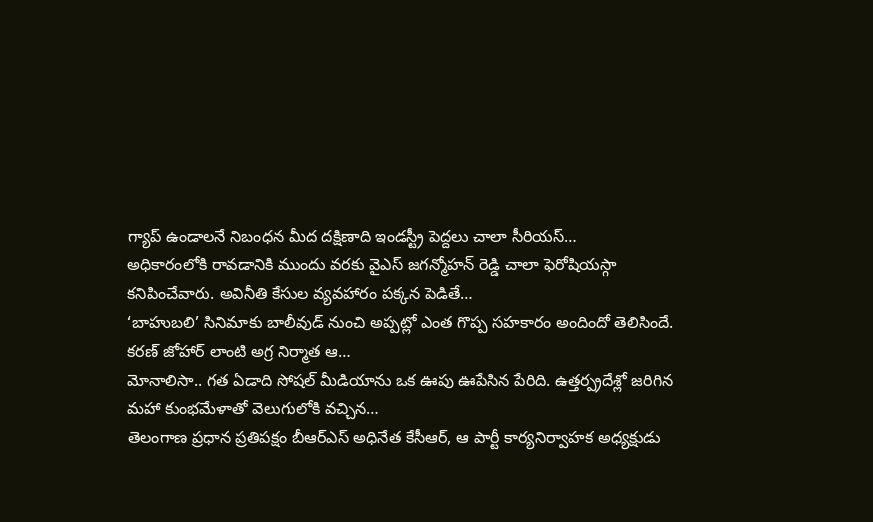గ్యాప్ ఉండాలనే నిబంధన మీద దక్షిణాది ఇండస్ట్రీ పెద్దలు చాలా సీరియస్…
అధికారంలోకి రావడానికి ముందు వరకు వైఎస్ జగన్మోహన్ రెడ్డి చాలా ఫెరోషియస్గా కనిపించేవారు. అవినీతి కేసుల వ్యవహారం పక్కన పెడితే…
‘బాహుబలి’ సినిమాకు బాలీవుడ్ నుంచి అప్పట్లో ఎంత గొప్ప సహకారం అందిందో తెలిసిందే. కరణ్ జోహార్ లాంటి అగ్ర నిర్మాత ఆ…
మోనాలిసా.. గత ఏడాది సోషల్ మీడియాను ఒక ఊపు ఊపేసిన పేరిది. ఉత్తర్ప్రదేశ్లో జరిగిన మహా కుంభమేళాతో వెలుగులోకి వచ్చిన…
తెలంగాణ ప్రధాన ప్రతిపక్షం బీఆర్ఎస్ అధినేత కేసీఆర్, ఆ పార్టీ కార్యనిర్వాహక అధ్యక్షుడు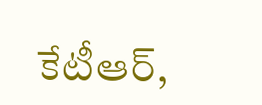కేటీఆర్,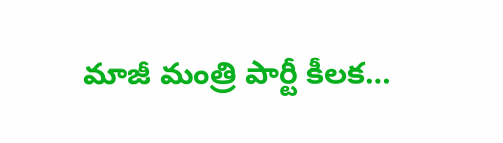మాజీ మంత్రి పార్టీ కీలక…